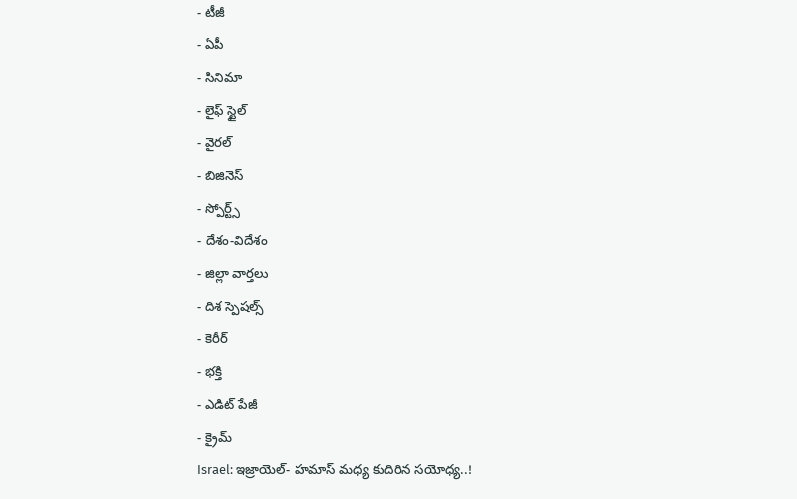- టీజీ
- ఏపీ
- సినిమా
- లైఫ్ స్టైల్
- వైరల్
- బిజినెస్
- స్పోర్ట్స్
- దేశం-విదేశం
- జిల్లా వార్తలు
- దిశ స్పెషల్స్
- కెరీర్
- భక్తి
- ఎడిట్ పేజీ
- క్రైమ్
Israel: ఇజ్రాయెల్- హమాస్ మధ్య కుదిరిన సయోధ్య..!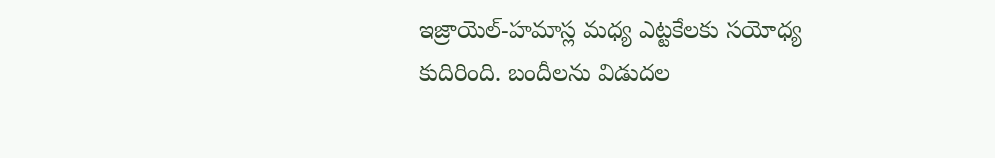ఇజ్రాయెల్-హమాస్ల మధ్య ఎట్టకేలకు సయోధ్య కుదిరింది. బందీలను విడుదల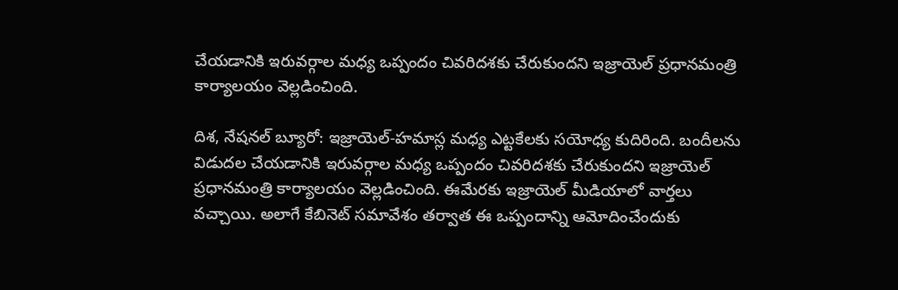చేయడానికి ఇరువర్గాల మధ్య ఒప్పందం చివరిదశకు చేరుకుందని ఇజ్రాయెల్ ప్రధానమంత్రి కార్యాలయం వెల్లడించింది.

దిశ, నేషనల్ బ్యూరో: ఇజ్రాయెల్-హమాస్ల మధ్య ఎట్టకేలకు సయోధ్య కుదిరింది. బందీలను విడుదల చేయడానికి ఇరువర్గాల మధ్య ఒప్పందం చివరిదశకు చేరుకుందని ఇజ్రాయెల్ ప్రధానమంత్రి కార్యాలయం వెల్లడించింది. ఈమేరకు ఇజ్రాయెల్ మీడియాలో వార్తలు వచ్చాయి. అలాగే కేబినెట్ సమావేశం తర్వాత ఈ ఒప్పందాన్ని ఆమోదించేందుకు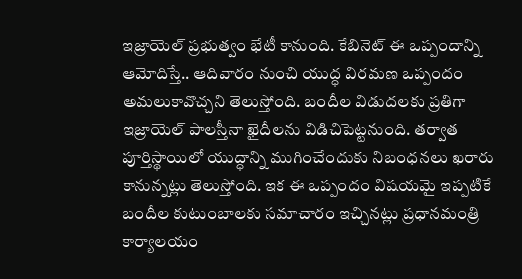ఇజ్రాయెల్ ప్రభుత్వం భేటీ కానుంది. కేబినెట్ ఈ ఒప్పందాన్ని ఆమోదిస్తే.. ఆదివారం నుంచి యుద్ధ విరమణ ఒప్పందం అమలుకావొచ్చని తెలుస్తోంది. బందీల విడుదలకు ప్రతిగా ఇజ్రాయెల్ పాలస్తీనా ఖైదీలను విడిచిపెట్టనుంది. తర్వాత పూర్తిస్థాయిలో యుద్ధాన్ని ముగించేందుకు నిబంధనలు ఖరారు కానున్నట్లు తెలుస్తోంది. ఇక ఈ ఒప్పందం విషయమై ఇప్పటికే బందీల కుటుంబాలకు సమాచారం ఇచ్చినట్లు ప్రధానమంత్రి కార్యాలయం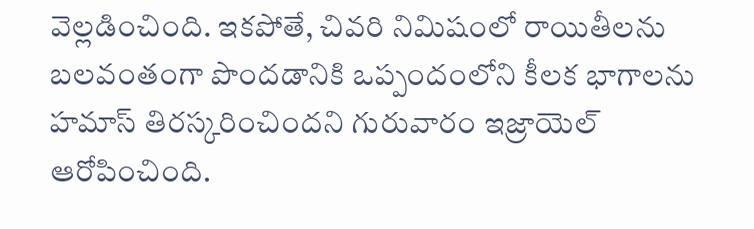వెల్లడించింది. ఇకపోతే, చివరి నిమిషంలో రాయితీలను బలవంతంగా పొందడానికి ఒప్పందంలోని కీలక భాగాలను హమాస్ తిరస్కరించిందని గురువారం ఇజ్రాయెల్ ఆరోపించింది.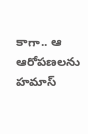కాగా.. ఆ ఆరోపణలను హమాస్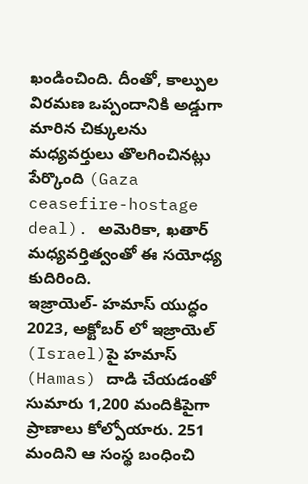ఖండించింది. దీంతో, కాల్పుల విరమణ ఒప్పందానికి అడ్డుగా మారిన చిక్కులను మధ్యవర్తులు తొలగించినట్లు పేర్కొంది (Gaza ceasefire-hostage deal). అమెరికా, ఖతార్ మధ్యవర్తిత్వంతో ఈ సయోధ్య కుదిరింది.
ఇజ్రాయెల్- హమాస్ యుద్ధం
2023, అక్టోబర్ లో ఇజ్రాయెల్ (Israel)పై హమాస్ (Hamas) దాడి చేయడంతో సుమారు 1,200 మందికిపైగా ప్రాణాలు కోల్పోయారు. 251 మందిని ఆ సంస్థ బంధించి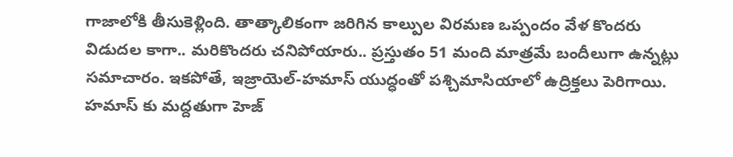గాజాలోకి తీసుకెళ్లింది. తాత్కాలికంగా జరిగిన కాల్పుల విరమణ ఒప్పందం వేళ కొందరు విడుదల కాగా.. మరికొందరు చనిపోయారు.. ప్రస్తుతం 51 మంది మాత్రమే బందీలుగా ఉన్నట్లు సమాచారం. ఇకపోతే, ఇజ్రాయెల్-హమాస్ యుద్ధంతో పశ్చిమాసియాలో ఉద్రిక్తలు పెరిగాయి. హమాస్ కు మద్దతుగా హెజ్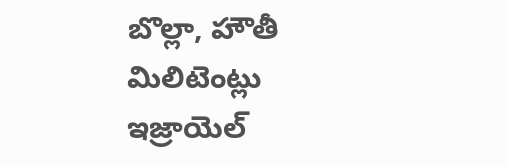బొల్లా, హౌతీ మిలిటెంట్లు ఇజ్రాయెల్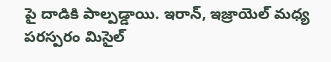పై దాడికి పాల్పడ్డాయి. ఇరాన్, ఇజ్రాయెల్ మధ్య పరస్పరం మిసైల్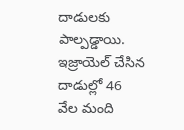దాడులకు పాల్పడ్డాయి. ఇజ్రాయెల్ చేసిన దాడుల్లో 46 వేల మంది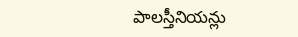పాలస్తీనియన్లు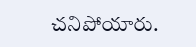చనిపోయారు.